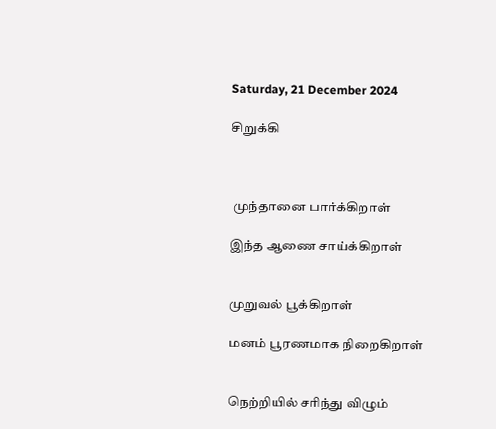Saturday, 21 December 2024

சிறுக்கி



 முந்தானை பார்க்கிறாள்

இந்த ஆணை சாய்க்கிறாள்


முறுவல் பூக்கிறாள்

மனம் பூரணமாக நிறைகிறாள்


நெற்றியில் சரிந்து விழும்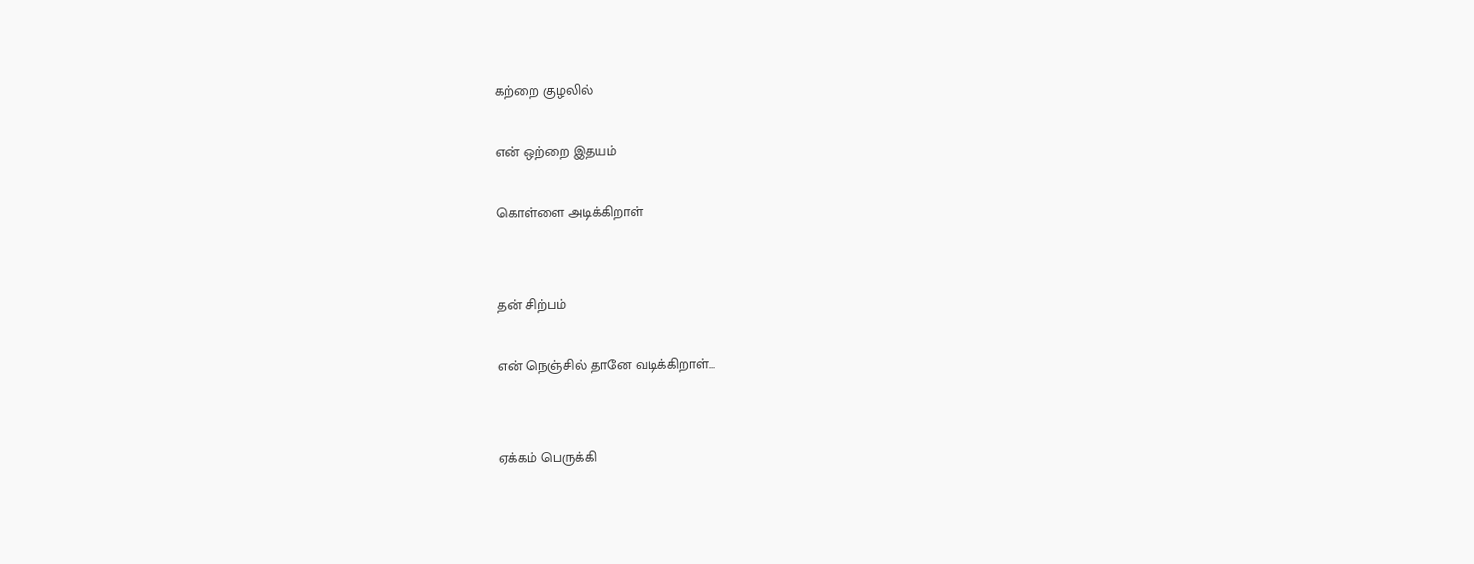கற்றை குழலில்

என் ஒற்றை இதயம்

கொள்ளை அடிக்கிறாள்


தன் சிற்பம்

என் நெஞ்சில் தானே வடிக்கிறாள்...


ஏக்கம் பெருக்கி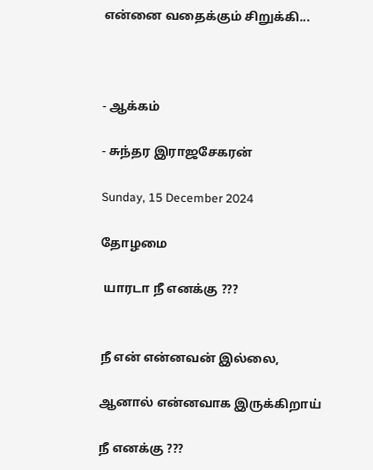என்னை வதைக்கும் சிறுக்கி...



- ஆக்கம்

- சுந்தர இராஜசேகரன்

Sunday, 15 December 2024

தோழமை

 யாரடா நீ எனக்கு ???


நீ என் என்னவன் இல்லை,

ஆனால் என்னவாக இருக்கிறாய்

நீ எனக்கு ???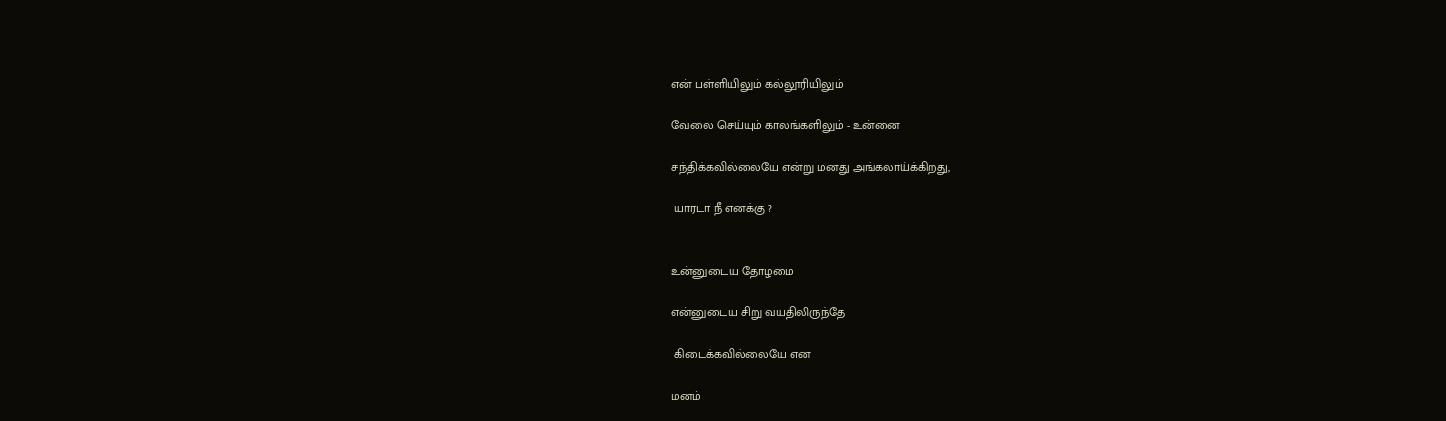என் பள்ளியிலும் கல்லூரியிலும்

வேலை செய்யும் காலங்களிலும் - உன்னை

சந்திக்கவில்லையே என்று மனது அங்கலாய்க்கிறது,

 யாரடா நீ எனக்கு ?


உன்னுடைய தோழமை

என்னுடைய சிறு வயதிலிருந்தே

 கிடைக்கவில்லையே என

மனம்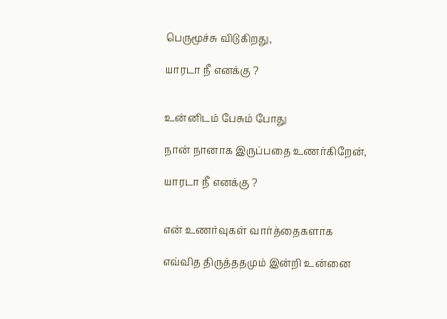பெருமூச்சு விடுகிறது,

யாரடா நீ எனக்கு ?


உன்னிடம் பேசும் போது

நான் நானாக இருப்பதை உணர்கிறேன்,

யாரடா நீ எனக்கு ?


என் உணர்வுகள் வார்த்தைகளாக

எவ்வித திருத்ததமும் இன்றி உன்னை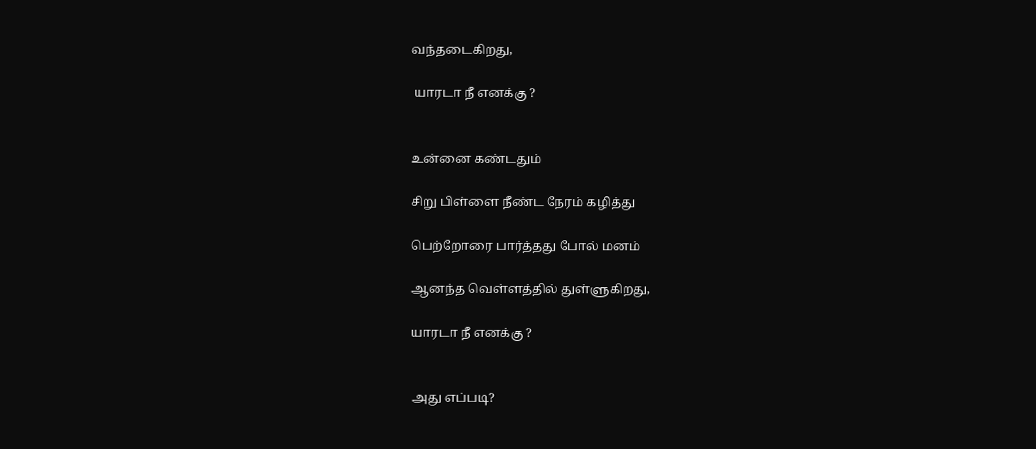வந்தடைகிறது,

 யாரடா நீ எனக்கு ?


உன்னை கண்டதும்

சிறு பிள்ளை நீண்ட நேரம் கழித்து

பெற்றோரை பார்த்தது போல் மனம்

ஆனந்த வெள்ளத்தில் துள்ளுகிறது,

யாரடா நீ எனக்கு ?


அது எப்படி?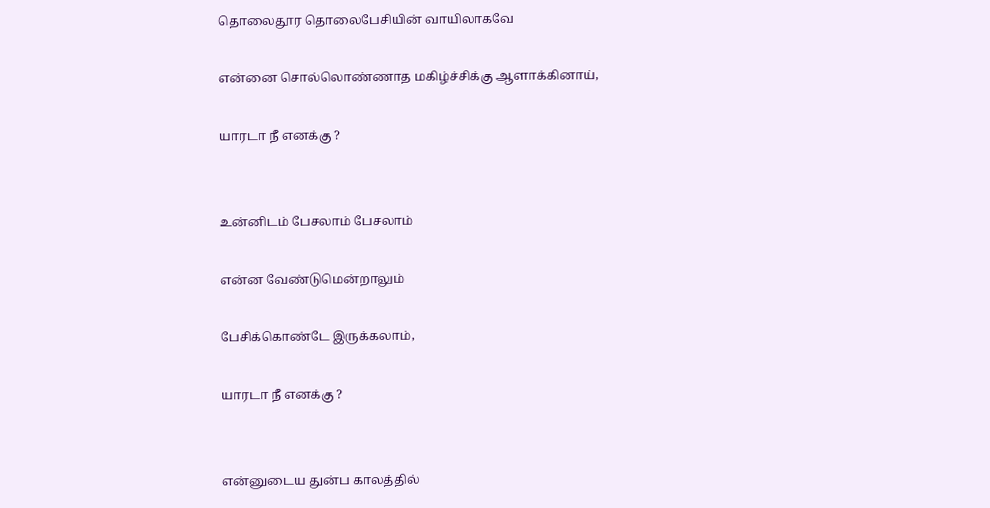தொலைதூர தொலைபேசியின் வாயிலாகவே

என்னை சொல்லொண்ணாத மகிழ்ச்சிக்கு ஆளாக்கினாய்,

யாரடா நீ எனக்கு ?


உன்னிடம் பேசலாம் பேசலாம்

என்ன வேண்டுமென்றாலும்

பேசிக்கொண்டே இருக்கலாம்,

யாரடா நீ எனக்கு ?


என்னுடைய துன்ப காலத்தில்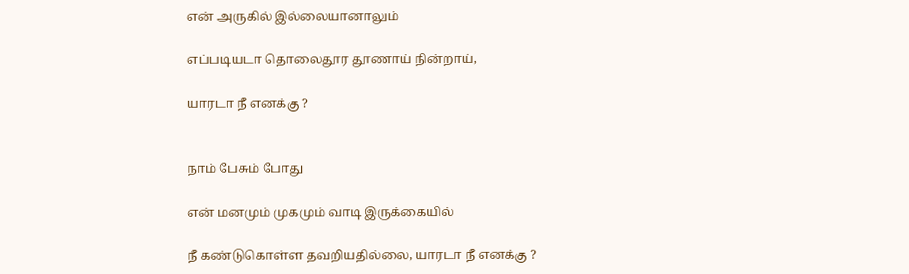என் அருகில் இல்லையானாலும்

எப்படியடா தொலைதூர தூணாய் நின்றாய்,

யாரடா நீ எனக்கு ?


நாம் பேசும் போது

என் மனமும் முகமும் வாடி இருக்கையில்

நீ கண்டுகொள்ள தவறியதில்லை, யாரடா நீ எனக்கு ?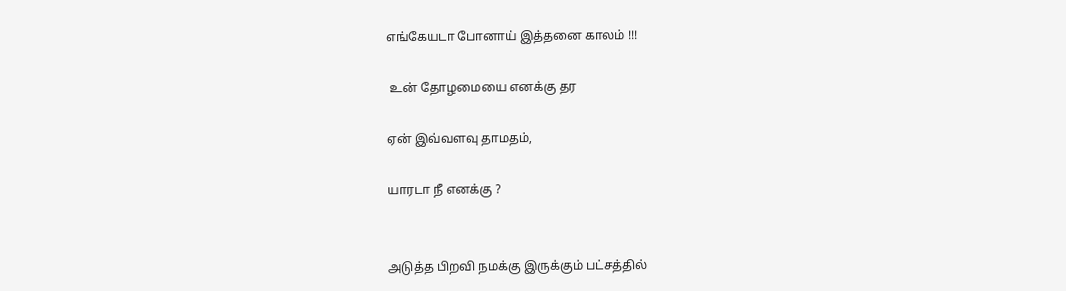எங்கேயடா போனாய் இத்தனை காலம் !!!

 உன் தோழமையை எனக்கு தர

ஏன் இவ்வளவு தாமதம்,

யாரடா நீ எனக்கு ?


அடுத்த பிறவி நமக்கு இருக்கும் பட்சத்தில்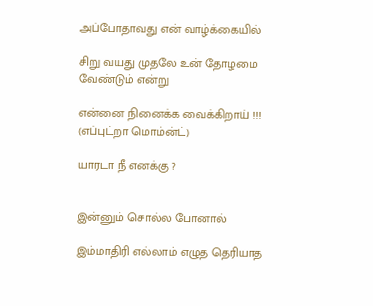அப்போதாவது என் வாழ்க்கையில்

சிறு வயது முதலே உன் தோழமை வேண்டும் என்று

என்னை நினைக்க வைக்கிறாய் !!! (எப்புட்றா மொம்ன்ட்)

யாரடா நீ எனக்கு ?


இன்னும் சொல்ல போனால்

இம்மாதிரி எல்லாம் எழுத தெரியாத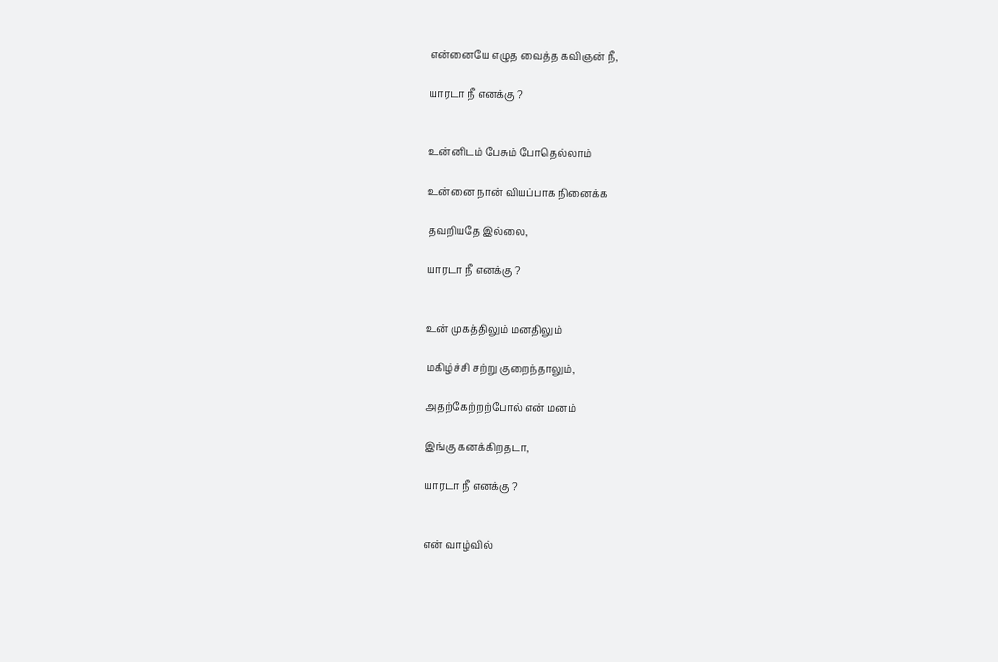என்னையே எழுத வைத்த கவிஞன் நீ,

யாரடா நீ எனக்கு ?


உன்னிடம் பேசும் போதெல்லாம்

உன்னை நான் வியப்பாக நினைக்க

தவறியதே இல்லை,

யாரடா நீ எனக்கு ?


உன் முகத்திலும் மனதிலும்

மகிழ்ச்சி சற்று குறைந்தாலும்,

அதற்கேற்றற்போல் என் மனம்

இங்கு கனக்கிறதடா,

யாரடா நீ எனக்கு ?


என் வாழ்வில்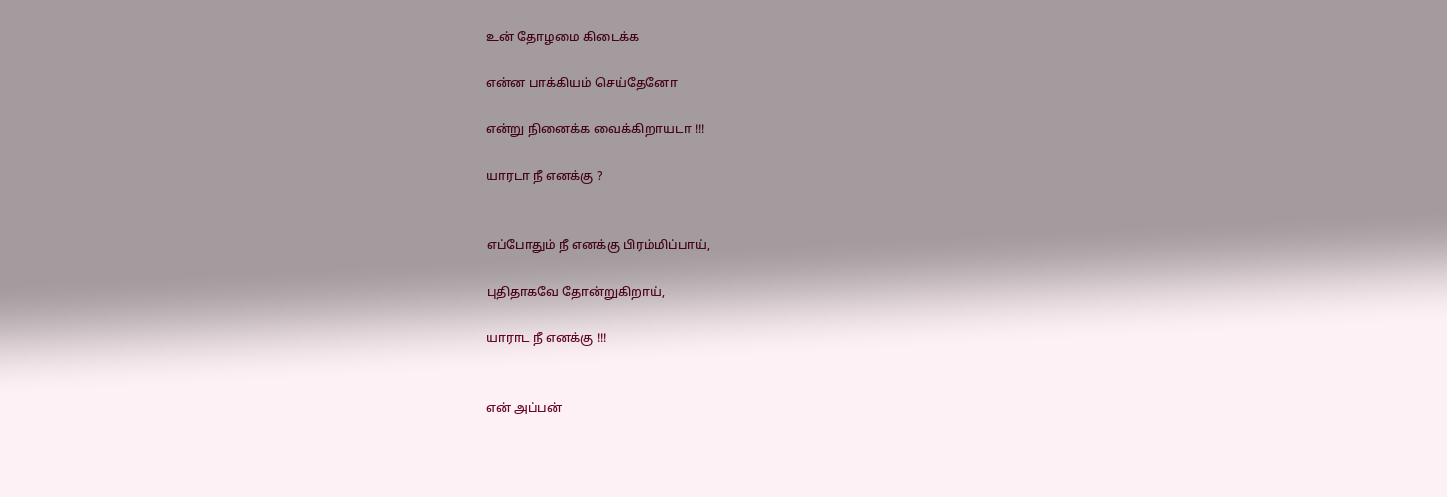உன் தோழமை கிடைக்க

என்ன பாக்கியம் செய்தேனோ

என்று நினைக்க வைக்கிறாயடா !!!

யாரடா நீ எனக்கு ?


எப்போதும் நீ எனக்கு பிரம்மிப்பாய்,

புதிதாகவே தோன்றுகிறாய்,

யாராட நீ எனக்கு !!!


என் அப்பன்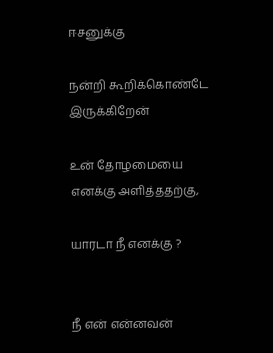ஈசனுக்கு

நன்றி கூறிக்கொண்டே இருக்கிறேன்

உன் தோழமையை எனக்கு அளித்ததற்கு,

யாரடா நீ எனக்கு ?


நீ என் என்னவன்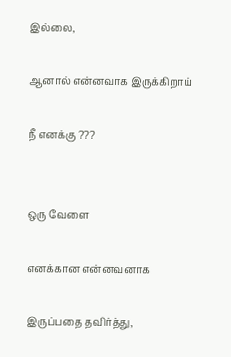இல்லை,

ஆனால் என்னவாக இருக்கிறாய்

நீ எனக்கு ???


ஒரு வேளை

எனக்கான என்னவனாக

இருப்பதை தவிர்த்து,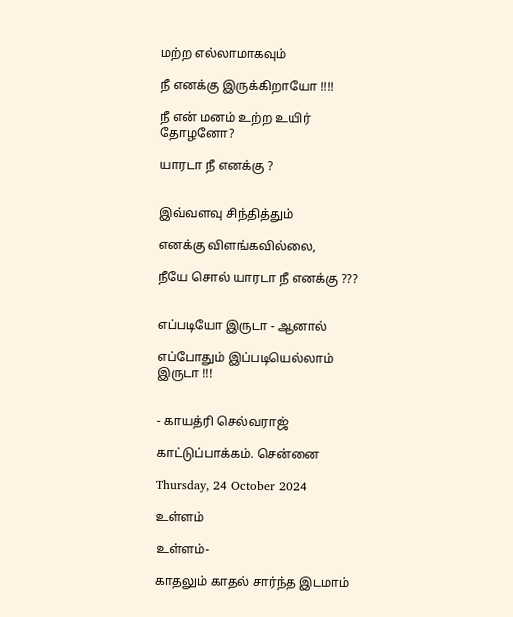மற்ற எல்லாமாகவும்

நீ எனக்கு இருக்கிறாயோ !!!!

நீ என் மனம் உற்ற உயிர் தோழனோ?

யாரடா நீ எனக்கு ?


இவ்வளவு சிந்தித்தும்

எனக்கு விளங்கவில்லை,

நீயே சொல் யாரடா நீ எனக்கு ???


எப்படியோ இருடா - ஆனால்

எப்போதும் இப்படியெல்லாம் இருடா !!!


- காயத்ரி செல்வராஜ்

காட்டுப்பாக்கம். சென்னை

Thursday, 24 October 2024

உள்ளம்

உள்ளம்-

காதலும் காதல் சார்ந்த இடமாம்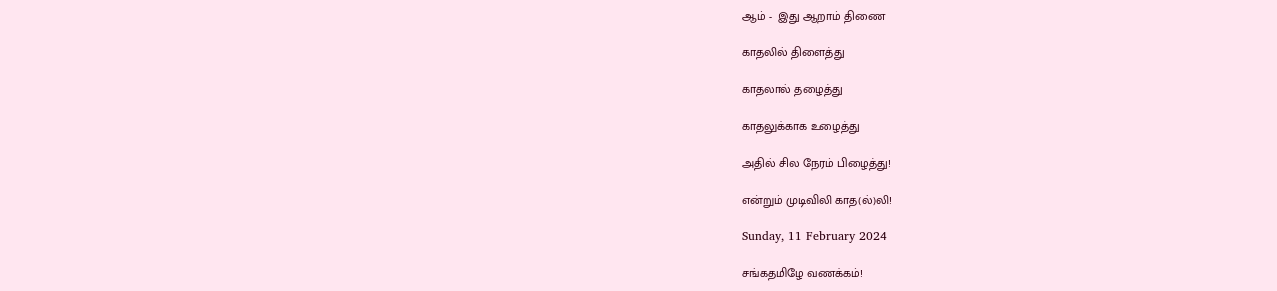ஆம் -  இது ஆறாம் திணை

காதலில் திளைத்து

காதலால் தழைத்து

காதலுக்காக உழைத்து

அதில் சில நேரம் பிழைத்து!

என்றும் முடிவிலி காத(ல்)லி!

Sunday, 11 February 2024

சங்கதமிழே வணக்கம்!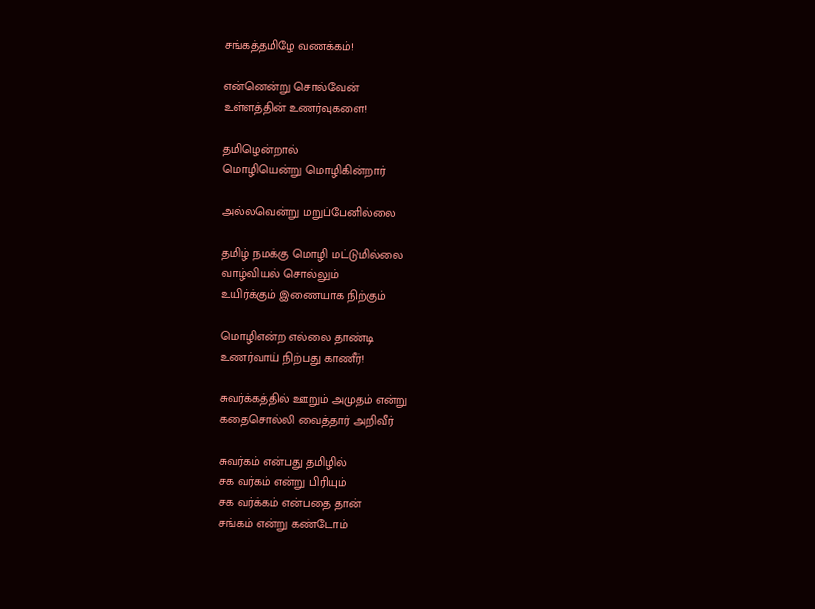சங்கத்தமிழே வணக்கம்!

என்னென்று சொல்வேன்
உள்ளத்தின் உணர்வுகளை!

தமிழென்றால்
மொழியென்று மொழிகின்றார்

அல்லவென்று மறுப்பேனில்லை

தமிழ் நமக்கு மொழி மட்டுமில்லை
வாழ்வியல் சொல்லும்
உயிர்க்கும் இணையாக நிற்கும்

மொழிஎன்ற எல்லை தாண்டி
உணர்வாய் நிற்பது காணீர்!

சுவர்க்கத்தில் ஊறும் அமுதம் என்று
கதைசொல்லி வைத்தார் அறிவீர்

சுவர்கம் என்பது தமிழில்
சக வர்கம் என்று பிரியும்
சக வர்க்கம் என்பதை தான்
சங்கம் என்று கண்டோம்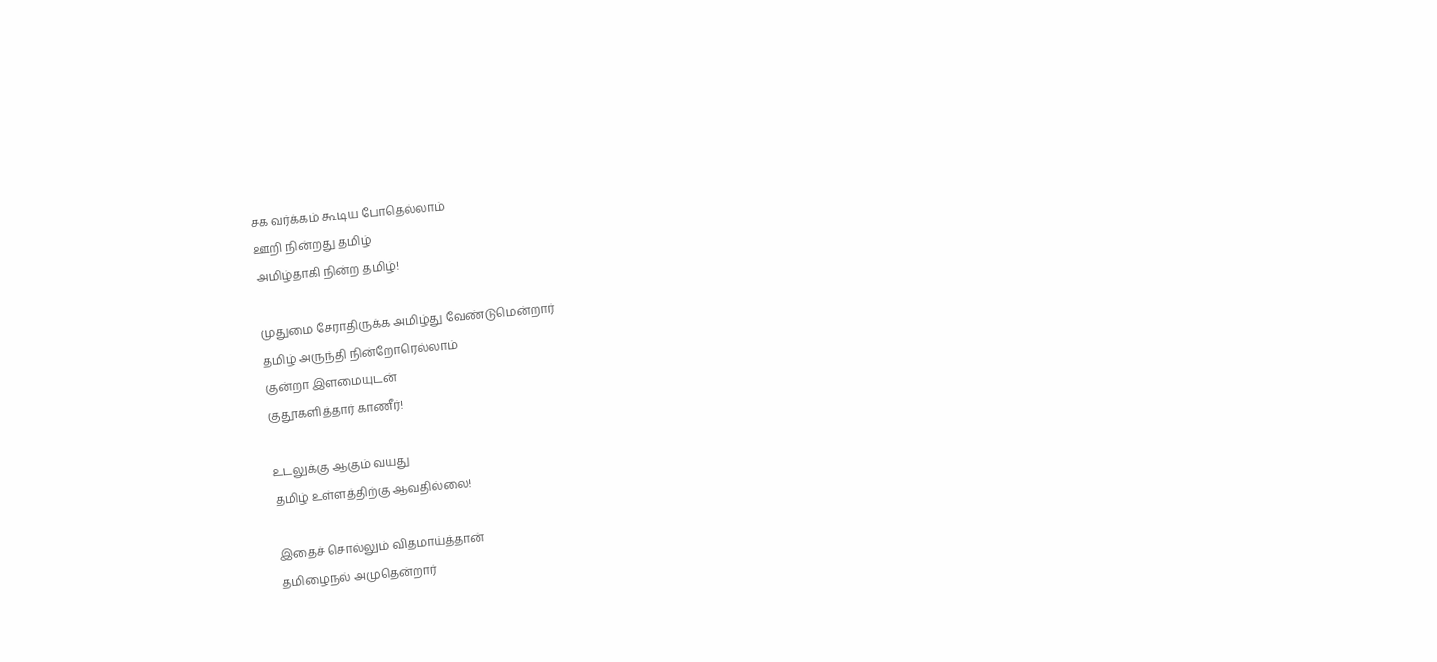சக வர்க்கம் கூடிய போதெல்லாம்
ஊறி நின்றது தமிழ்
அமிழ்தாகி நின்ற தமிழ்!

முதுமை சேராதிருக்க அமிழ்து வேண்டுமென்றார்
தமிழ் அருந்தி நின்றோரெல்லாம்
குன்றா இளமையுடன்
குதூகளித்தார் காணீர்!

உடலுக்கு ஆகும் வயது
தமிழ் உள்ளத்திற்கு ஆவதில்லை!

இதைச் சொல்லும் விதமாய்த்தான்
தமிழைநல் அமுதென்றார்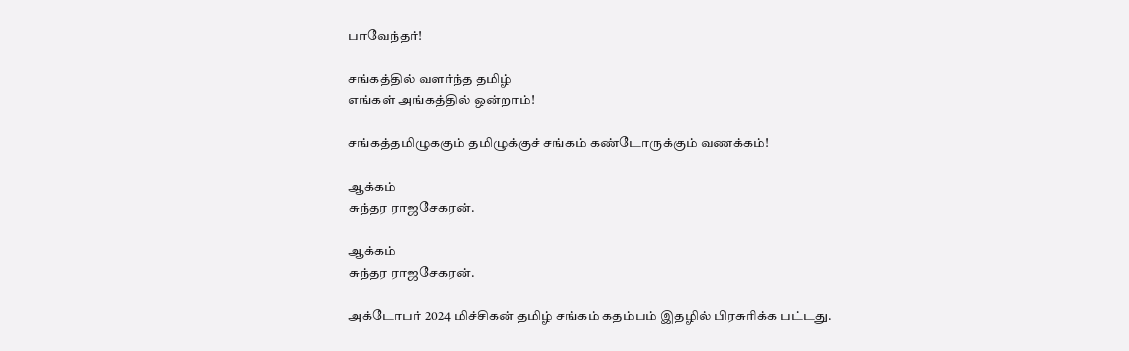பாவேந்தர்!

சங்கத்தில் வளர்ந்த தமிழ்
எங்கள் அங்கத்தில் ஒன்றாம்!

சங்கத்தமிழுககும் தமிழுக்குச் சங்கம் கண்டோருக்கும் வணக்கம்!

ஆக்கம்
சுந்தர ராஜசேகரன்.

ஆக்கம்
சுந்தர ராஜசேகரன்.

அக்டோபர் 2024 மிச்சிகன் தமிழ் சங்கம் கதம்பம் இதழில் பிரசுரிக்க பட்டது.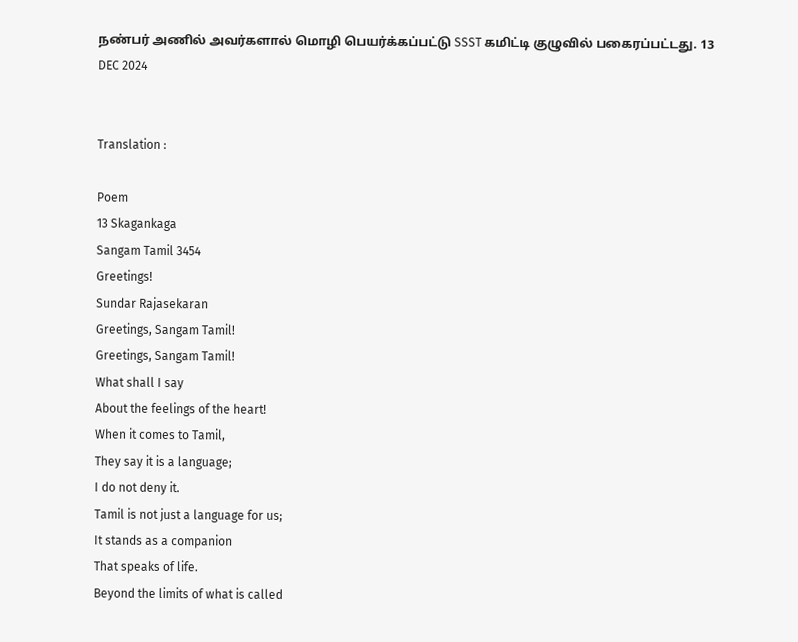நண்பர் அணில் அவர்களால் மொழி பெயர்க்கப்பட்டு SSST கமிட்டி குழுவில் பகைரப்பட்டது. 13 DEC 2024


Translation :

Poem
13 Skagankaga
Sangam Tamil 3454
Greetings!
Sundar Rajasekaran
Greetings, Sangam Tamil!
Greetings, Sangam Tamil!
What shall I say
About the feelings of the heart!
When it comes to Tamil,
They say it is a language;
I do not deny it.
Tamil is not just a language for us;
It stands as a companion
That speaks of life.
Beyond the limits of what is called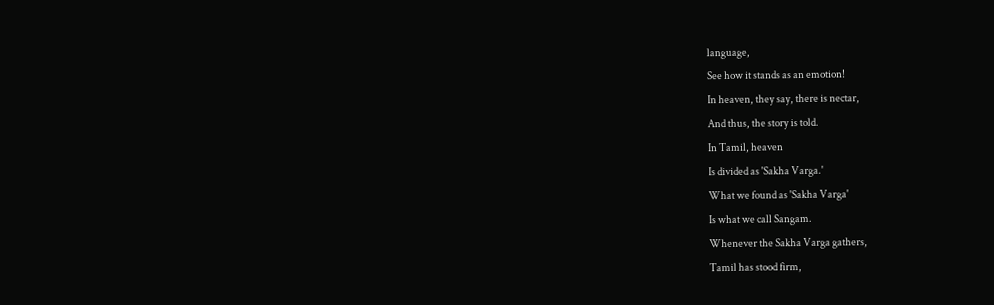language,
See how it stands as an emotion!
In heaven, they say, there is nectar,
And thus, the story is told.
In Tamil, heaven
Is divided as 'Sakha Varga.'
What we found as 'Sakha Varga'
Is what we call Sangam.
Whenever the Sakha Varga gathers,
Tamil has stood firm,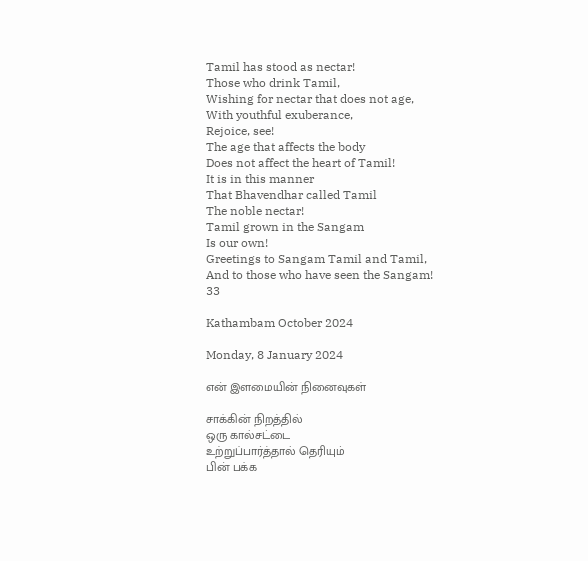Tamil has stood as nectar!
Those who drink Tamil,
Wishing for nectar that does not age,
With youthful exuberance,
Rejoice, see!
The age that affects the body
Does not affect the heart of Tamil!
It is in this manner
That Bhavendhar called Tamil
The noble nectar!
Tamil grown in the Sangam
Is our own!
Greetings to Sangam Tamil and Tamil,
And to those who have seen the Sangam!
33

Kathambam October 2024

Monday, 8 January 2024

என் இளமையின் நினைவுகள்

சாக்கின் நிறத்தில்
ஒரு கால்சட்டை
உற்றுப்பார்த்தால் தெரியும்
பின் பக்க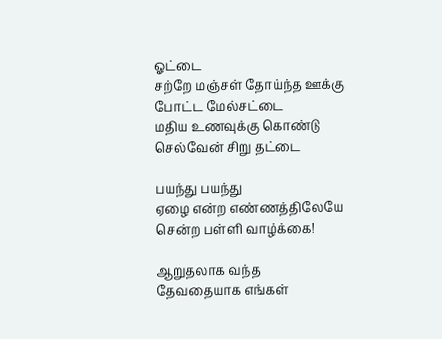ஓட்டை
சற்றே மஞ்சள் தோய்ந்த ஊக்கு
போட்ட மேல்சட்டை
மதிய உணவுக்கு கொண்டு
செல்வேன் சிறு தட்டை

பயந்து பயந்து
ஏழை என்ற எண்ணத்திலேயே
சென்ற பள்ளி வாழ்க்கை!

ஆறுதலாக வந்த
தேவதையாக எங்கள்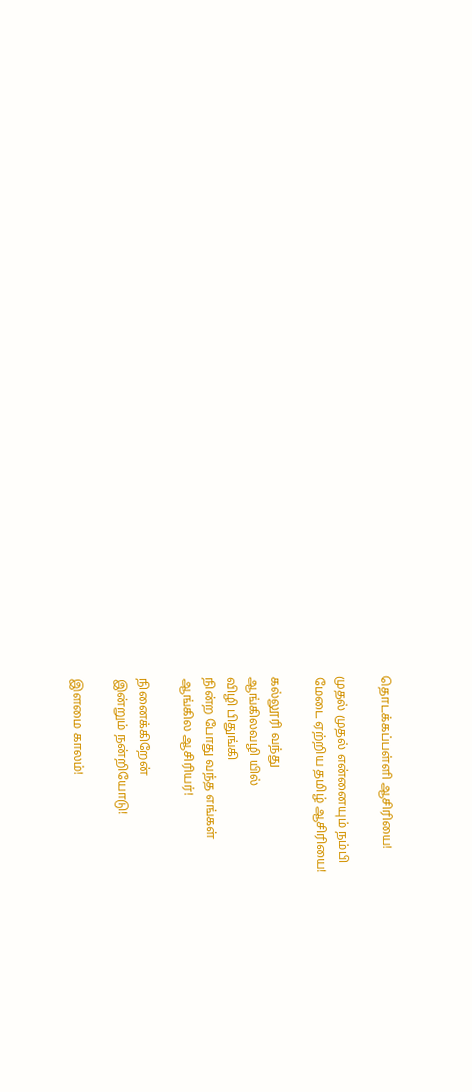தொடக்கப்பள்ளி ஆசிரியை!

முதல் முதல் என்னையும் நம்பி
மேடை ஏற்றிய தமிழ் ஆசிரியை!

கல்லூரி வந்து
ஆங்கிலவழி யில்
விழி பிதுங்கி
நின்ற போது வந்த எங்கள்
ஆங்கில ஆசிரியர்!

நினைக்கிறேன்
இன்றும் நன்றியோடு!

இளமை காலம்!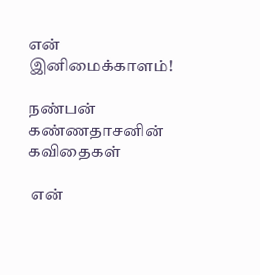என் இனிமைக்காளம்!

நண்பன் கண்ணதாசனின் கவிதைகள்

 என்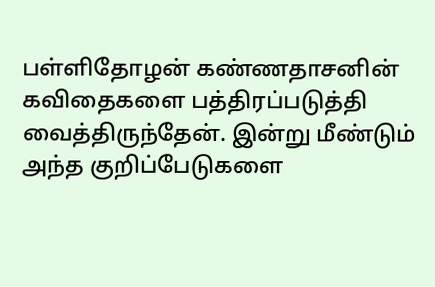பள்ளிதோழன் கண்ணதாசனின் கவிதைகளை பத்திரப்படுத்தி வைத்திருந்தேன். இன்று மீண்டும் அந்த குறிப்பேடுகளை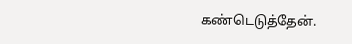கண்டெடுத்தேன்.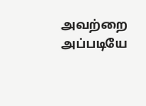அவற்றை அப்படியே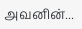அவனின்...